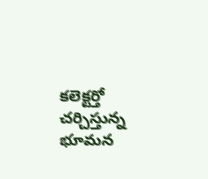కలెక్టర్తో చర్చిస్తున్న భూమన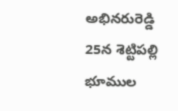అభినరురెడ్డి
25న శెట్టిపల్లి భూముల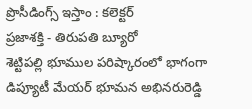ప్రొసీడింగ్స్ ఇస్తాం : కలెక్టర్
ప్రజాశక్తి - తిరుపతి బ్యూరో
శెట్టిపల్లి భూముల పరిష్కారంలో భాగంగా డిప్యూటీ మేయర్ భూమన అభినరురెడ్డి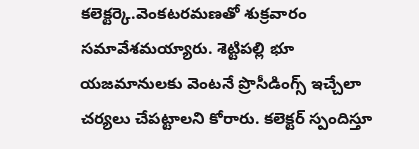కలెక్టర్కె.వెంకటరమణతో శుక్రవారం సమావేశమయ్యారు. శెట్టిపల్లి భూ యజమానులకు వెంటనే ప్రొసీడింగ్స్ ఇచ్చేలా చర్యలు చేపట్టాలని కోరారు. కలెక్టర్ స్పందిస్తూ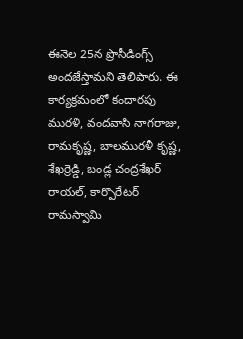ఈనెల 25న ప్రొసీడింగ్స్ అందజేస్తామని తెలిపారు. ఈ కార్యక్రమంలో కందారపు మురళి, వందవాసి నాగరాజు, రామకృష్ణ, బాలమురళీ కృష్ణ, శేఖర్రెడ్డి, బండ్ల చంద్రశేఖర్ రాయల్, కార్పొరేటర్ రామస్వామి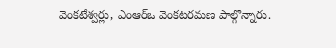వెంకటేశ్వర్లు, ఎంఆర్ఒ వెంకటరమణ పాల్గొన్నారు.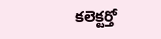కలెక్టర్తో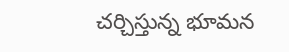చర్చిస్తున్న భూమన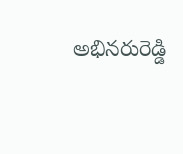అభినరురెడ్డి